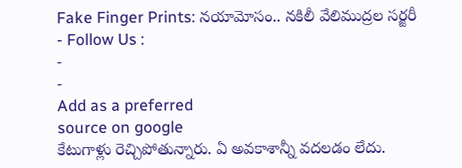Fake Finger Prints: నయామోసం.. నకిలీ వేలిముద్రల సర్జరీ
- Follow Us :
-
-
Add as a preferred
source on google
కేటుగాళ్లు రెచ్చిపోతున్నారు. ఏ అవకాశాన్నీ వదలడం లేదు.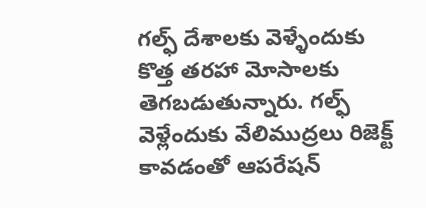గల్ఫ్ దేశాలకు వెళ్ళేందుకు కొత్త తరహా మోసాలకు తెగబడుతున్నారు. గల్ఫ్ వెళ్లేందుకు వేలిముద్రలు రిజెక్ట్ కావడంతో ఆపరేషన్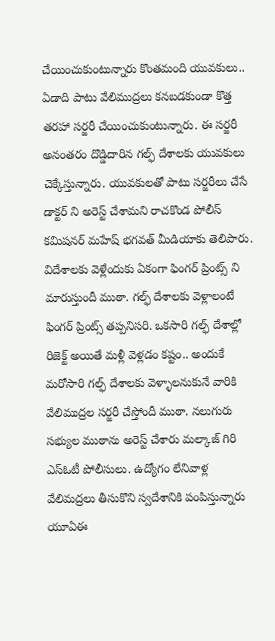చేయించుకుంటున్నారు కొంతమంది యువకులు.. ఏడాది పాటు వేలిముద్రలు కనబడకుండా కొత్త తరహా సర్జరీ చేయించుకుంటున్నారు. ఈ సర్జరీ అనంతరం దొడ్డిదారిన గల్ఫ్ దేశాలకు యువకులు చెక్కేస్తున్నారు. యువకులతో పాటు సర్జరీలు చేసే డాక్టర్ ని అరెస్ట్ చేశామని రాచకొండ పోలీస్ కమిషనర్ మహేష్ భగవత్ మీడియాకు తెలిపారు.
విదేశాలకు వెళ్లేందుకు ఏకంగా ఫింగర్ ప్రింట్స్ ని మారుస్తుందీ ముఠా. గల్ఫ్ దేశాలకు వెళ్లాలంటే ఫింగర్ ప్రింట్స్ తప్పనిసరి. ఒకసారి గల్ఫ్ దేశాల్లో రిజెక్ట్ అయితే మళ్లీ వెళ్లడం కష్టం.. అందుకే మరోసారి గల్ఫ్ దేశాలకు వెళ్ళాలనుకునే వారికి వేలిముద్రల సర్జరీ చేస్తోందీ ముఠా. నలుగురు సభ్యుల ముఠాను అరెస్ట్ చేశారు మల్కాజ్ గిరి ఎస్ఓటీ పోలీసులు. ఉద్యోగం లేనివాళ్ల వేలిమద్రలు తీసుకొని స్వదేశానికి పంపిస్తున్నారు యూఏఈ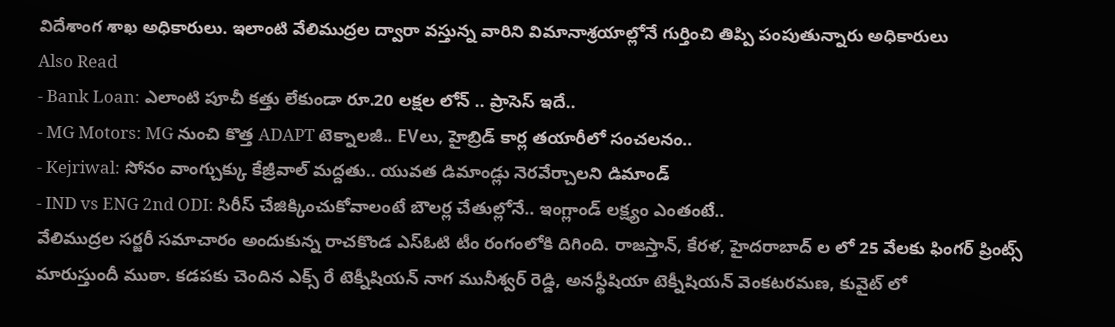విదేశాంగ శాఖ అధికారులు. ఇలాంటి వేలిముద్రల ద్వారా వస్తున్న వారిని విమానాశ్రయాల్లోనే గుర్తించి తిప్పి పంపుతున్నారు అధికారులు
Also Read
- Bank Loan: ఎలాంటి పూచీ కత్తు లేకుండా రూ.20 లక్షల లోన్ .. ప్రాసెస్ ఇదే..
- MG Motors: MG నుంచి కొత్త ADAPT టెక్నాలజీ.. EVలు, హైబ్రిడ్ కార్ల తయారీలో సంచలనం..
- Kejriwal: సోనం వాంగ్చుక్కు కేజ్రీవాల్ మద్దతు.. యువత డిమాండ్లు నెరవేర్చాలని డిమాండ్
- IND vs ENG 2nd ODI: సిరీస్ చేజిక్కించుకోవాలంటే బౌలర్ల చేతుల్లోనే.. ఇంగ్లాండ్ లక్ష్యం ఎంతంటే..
వేలిముద్రల సర్జరీ సమాచారం అందుకున్న రాచకొండ ఎస్ఓటి టీం రంగంలోకి దిగింది. రాజస్తాన్, కేరళ, హైదరాబాద్ ల లో 25 వేలకు ఫింగర్ ప్రింట్స్ మారుస్తుందీ ముఠా. కడపకు చెందిన ఎక్స్ రే టెక్నీషియన్ నాగ మునీశ్వర్ రెడ్డి, అనస్థీషియా టెక్నీషియన్ వెంకటరమణ, కువైట్ లో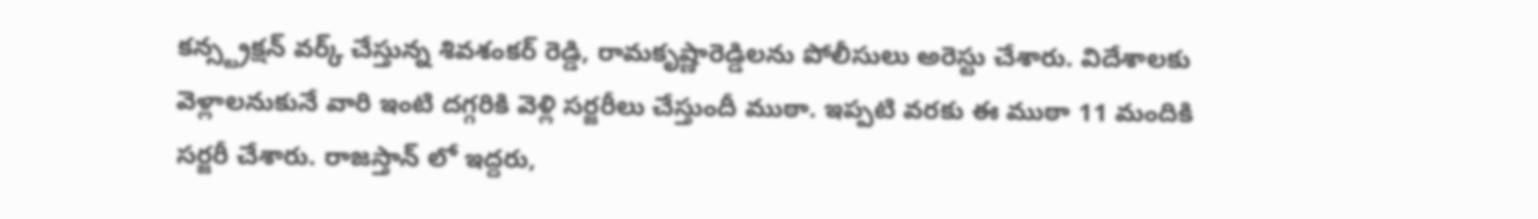కన్స్ట్రక్షన్ వర్క్ చేస్తున్న శివశంకర్ రెడ్డి, రామకృష్ణారెడ్డిలను పోలీసులు అరెస్టు చేశారు. విదేశాలకు వెళ్లాలనుకునే వారి ఇంటి దగ్గరికి వెళ్లి సర్జరీలు చేస్తుందీ ముఠా. ఇప్పటి వరకు ఈ ముఠా 11 మందికి సర్జరీ చేశారు. రాజస్తాన్ లో ఇద్దరు,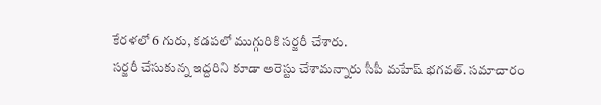కేరళలో 6 గురు, కడపలో ముగ్గురికి సర్జరీ చేశారు.
సర్జరీ చేసుకున్న ఇద్దరిని కూడా అరెస్టు చేశామన్నారు సీపీ మహేష్ భగవత్. సమాచారం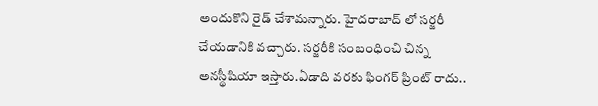అందుకొని రైడ్ చేశామన్నారు. హైదరాబాద్ లో సర్జరీ చేయడానికి వచ్చారు. సర్జరీకి సంబంధించి చిన్న అనస్థీషియా ఇస్తారు.ఏడాది వరకు ఫింగర్ ప్రింట్ రాదు..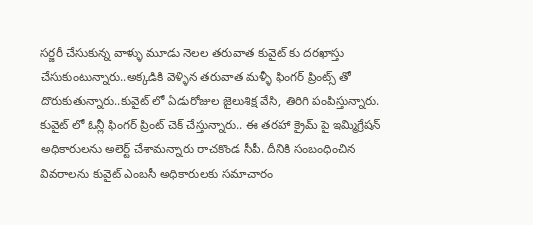సర్జరీ చేసుకున్న వాళ్ళు మూడు నెలల తరువాత కువైట్ కు దరఖాస్తు చేసుకుంటున్నారు..అక్కడికి వెళ్ళిన తరువాత మళ్ళీ ఫింగర్ ప్రింట్స్ తో దొరుకుతున్నారు..కువైట్ లో ఏడురోజుల జైలుశిక్ష వేసి, తిరిగి పంపిస్తున్నారు. కువైట్ లో ఓన్లీ ఫింగర్ ప్రింట్ చెక్ చేస్తున్నారు.. ఈ తరహా క్రైమ్ పై ఇమ్మిగ్రేషన్ అధికారులను అలెర్ట్ చేశామన్నారు రాచకొండ సీపీ. దీనికి సంబంధించిన వివరాలను కువైట్ ఎంబసీ అధికారులకు సమాచారం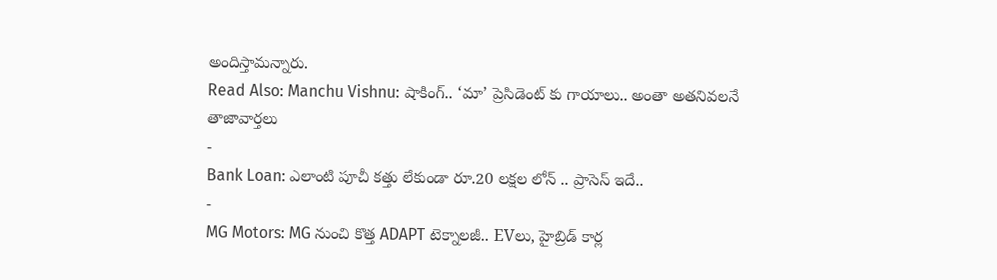అందిస్తామన్నారు.
Read Also: Manchu Vishnu: షాకింగ్.. ‘మా’ ప్రెసిడెంట్ కు గాయాలు.. అంతా అతనివలనే
తాజావార్తలు
-
Bank Loan: ఎలాంటి పూచీ కత్తు లేకుండా రూ.20 లక్షల లోన్ .. ప్రాసెస్ ఇదే..
-
MG Motors: MG నుంచి కొత్త ADAPT టెక్నాలజీ.. EVలు, హైబ్రిడ్ కార్ల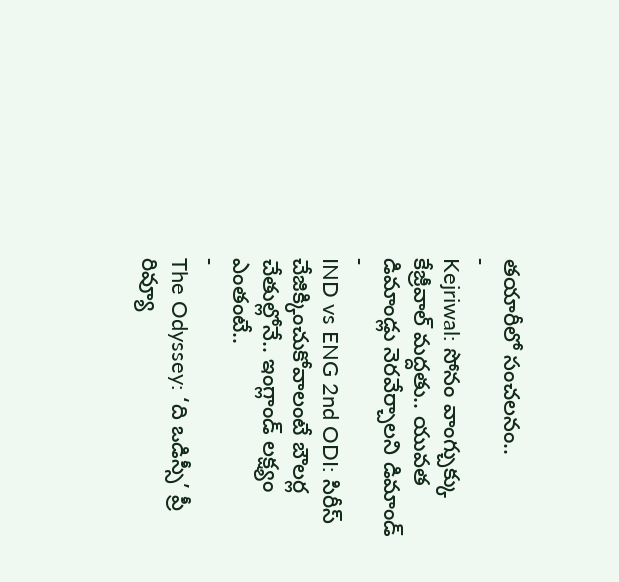తయారీలో సంచలనం..
-
Kejriwal: సోనం వాంగ్చుక్కు కేజ్రీవాల్ మద్దతు.. యువత డిమాండ్లు నెరవేర్చాలని డిమాండ్
-
IND vs ENG 2nd ODI: సిరీస్ చేజిక్కించుకోవాలంటే బౌలర్ల చేతుల్లోనే.. ఇంగ్లాండ్ లక్ష్యం ఎంతంటే..
-
The Odyssey: ‘ది ఒడిస్సీ’ ప్రీ రివ్యూ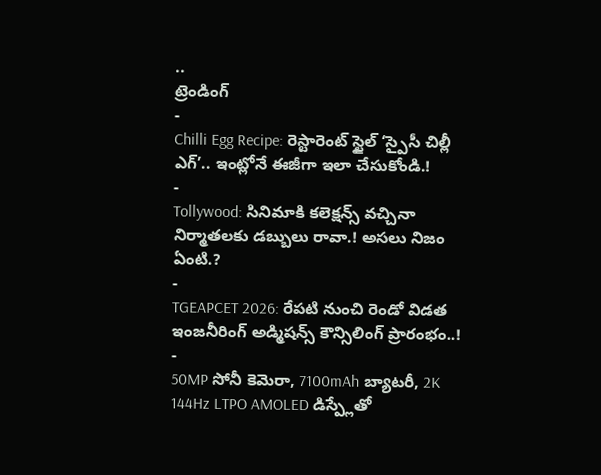..
ట్రెండింగ్
-
Chilli Egg Recipe: రెస్టారెంట్ స్టైల్ ‘స్పైసీ చిల్లీ ఎగ్’.. ఇంట్లోనే ఈజీగా ఇలా చేసుకోండి.!
-
Tollywood: సినిమాకి కలెక్షన్స్ వచ్చినా నిర్మాతలకు డబ్బులు రావా.! అసలు నిజం ఏంటి.?
-
TGEAPCET 2026: రేపటి నుంచి రెండో విడత ఇంజనీరింగ్ అడ్మిషన్స్ కౌన్సిలింగ్ ప్రారంభం..!
-
50MP సోనీ కెమెరా, 7100mAh బ్యాటరీ, 2K 144Hz LTPO AMOLED డిస్ప్లేతో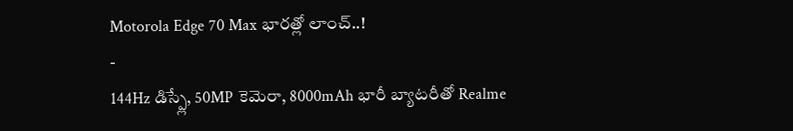Motorola Edge 70 Max భారత్లో లాంచ్..!
-
144Hz డిస్ప్లే, 50MP కెమెరా, 8000mAh భారీ బ్యాటరీతో Realme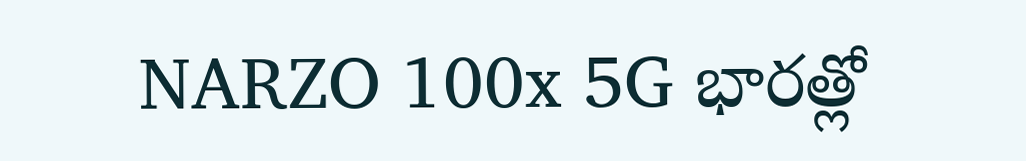NARZO 100x 5G భారత్లో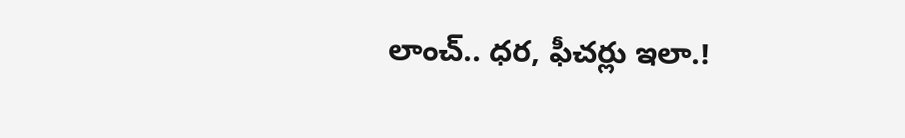లాంచ్.. ధర, ఫీచర్లు ఇలా.!